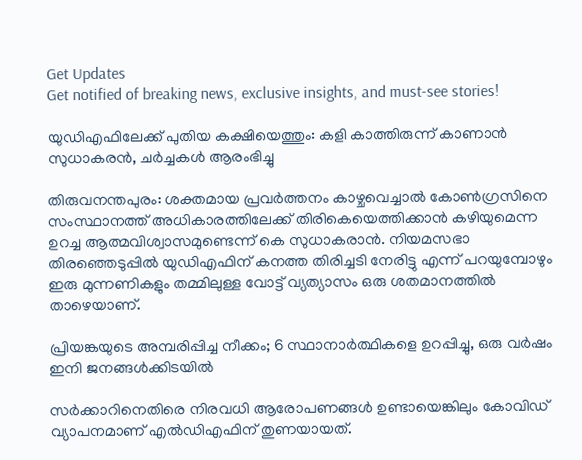Get Updates
Get notified of breaking news, exclusive insights, and must-see stories!

യുഡിഎഫിലേക്ക് പുതിയ കക്ഷിയെത്തും: കളി കാത്തിരുന്ന് കാണാന്‍ സുധാകരന്‍, ചര്‍ച്ചകള്‍ ആരംഭിച്ചു

തിരുവനന്തപുരം: ശക്തമായ പ്രവര്‍ത്തനം കാഴ്ചവെച്ചാല്‍ കോണ്‍ഗ്രസിനെ സംസ്ഥാനത്ത് അധികാരത്തിലേക്ക് തിരികെയെത്തിക്കാന്‍ കഴിയുമെന്ന ഉറച്ച ആത്മവിശ്വാസമുണ്ടെന്ന് കെ സുധാകരാന്‍. നിയമസഭാ തിരഞ്ഞെടുപ്പില്‍ യുഡിഎഫിന് കനത്ത തിരിച്ചടി നേരിട്ടു എന്ന് പറയുമ്പോഴും ഇരു മുന്നണികളും തമ്മിലുള്ള വോട്ട് വ്യത്യാസം ഒരു ശതമാനത്തില്‍ താഴെയാണ്.

പ്രിയങ്കയുടെ അമ്പരിപ്പിച്ച നീക്കം; 6 സ്ഥാനാര്‍ത്ഥികളെ ഉറപ്പിച്ചു, ഒരു വര്‍ഷം ഇനി ജനങ്ങള്‍ക്കിടയില്‍

സര്‍ക്കാറിനെതിരെ നിരവധി ആരോപണങ്ങള്‍ ഉണ്ടായെങ്കിലും കോവിഡ് വ്യാപനമാണ് എല്‍ഡിഎഫിന് തുണയായത്.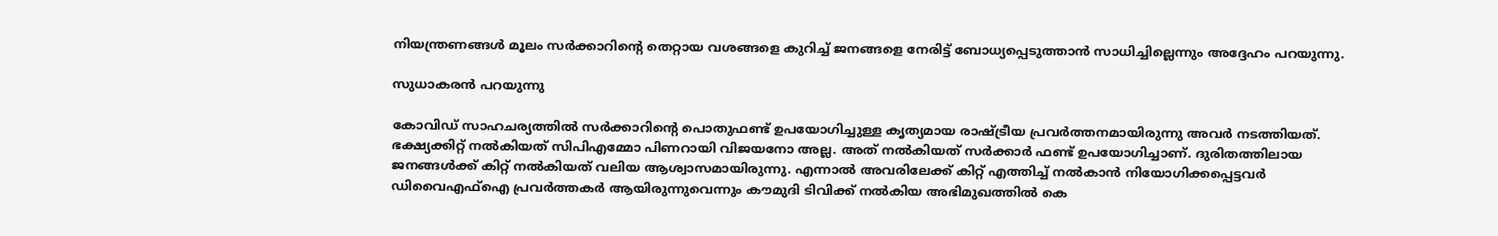നിയന്ത്രണങ്ങള്‍ മൂലം സര്‍ക്കാറിന്‍റെ തെറ്റായ വശങ്ങളെ കുറിച്ച് ജനങ്ങളെ നേരിട്ട് ബോധ്യപ്പെടുത്താന്‍ സാധിച്ചില്ലെന്നും അദ്ദേഹം പറയുന്നു.

സുധാകരന്‍ പറയുന്നു

കോവിഡ് സാഹചര്യത്തില്‍ സര്‍ക്കാറിന്‍റെ പൊതുഫണ്ട് ഉപയോഗിച്ചുള്ള കൃത്യമായ രാഷ്ട്രീയ പ്രവര്‍ത്തനമായിരുന്നു അവര്‍ നടത്തിയത്. ഭക്ഷ്യക്കിറ്റ് നല്‍കിയത് സിപിഎമ്മോ പിണറായി വിജയനോ അല്ല. അത് നല്‍കിയത് സര്‍ക്കാര്‍ ഫണ്ട് ഉപയോഗിച്ചാണ്. ദുരിതത്തിലായ ജനങ്ങള്‍ക്ക് കിറ്റ് നല്‍കിയത് വലിയ ആശ്വാസമായിരുന്നു. എന്നാല്‍ അവരിലേക്ക് കിറ്റ് എത്തിച്ച് നല്‍കാന്‍ നിയോഗിക്കപ്പെട്ടവര്‍ ഡിവൈഎഫ്ഐ പ്രവര്‍ത്തകര്‍ ആയിരുന്നുവെന്നും കൗമുദി ടിവിക്ക് നല്‍കിയ അഭിമുഖത്തില്‍ കെ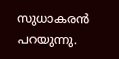സുധാകരന്‍ പറയുന്നു.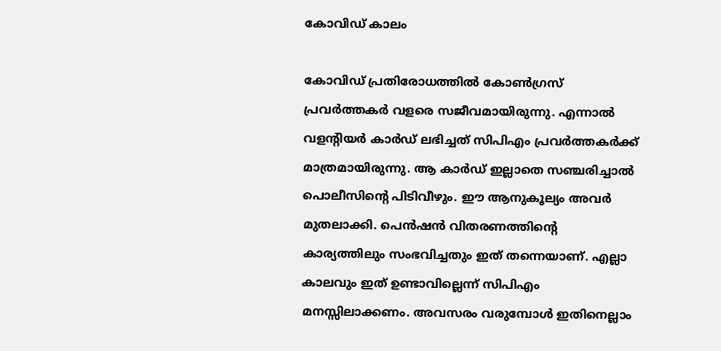കോവിഡ് കാലം

കോവിഡ് പ്രതിരോധത്തില്‍ കോണ്‍ഗ്രസ് പ്രവര്‍ത്തകര്‍ വളരെ സജീവമായിരുന്നു. എന്നാല്‍ വളന്‍റിയര്‍ കാര്‍ഡ് ലഭിച്ചത് സിപിഎം പ്രവര്‍ത്തകര്‍ക്ക് മാത്രമായിരുന്നു. ആ കാര്‍ഡ് ഇല്ലാതെ സഞ്ചരിച്ചാല്‍ പൊലീസിന്‍റെ പിടിവീഴും. ഈ ആനുകൂല്യം അവര്‍ മുതലാക്കി. പെന്‍ഷന്‍ വിതരണത്തിന്‍റെ കാര്യത്തിലും സംഭവിച്ചതും ഇത് തന്നെയാണ്. എല്ലാ കാലവും ഇത് ഉണ്ടാവില്ലെന്ന് സിപിഎം മനസ്സിലാക്കണം. അവസരം വരുമ്പോള്‍ ഇതിനെല്ലാം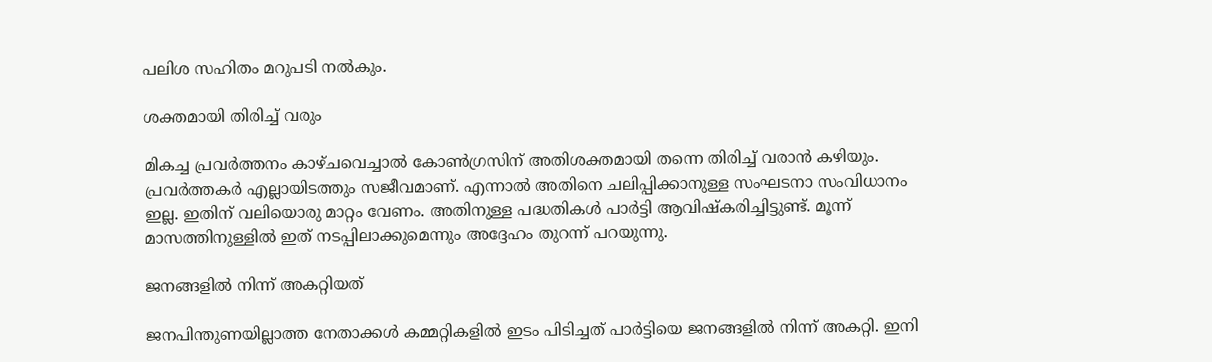പലിശ സഹിതം മറുപടി നല്‍കും.

ശക്തമായി തിരിച്ച് വരും

മികച്ച പ്രവര്‍ത്തനം കാഴ്ചവെച്ചാല്‍ കോണ്‍ഗ്രസിന് അതിശക്തമായി തന്നെ തിരിച്ച് വരാന്‍ കഴിയും. പ്രവര്‍ത്തകര്‍ എല്ലായിടത്തും സജീവമാണ്. എന്നാല്‍ അതിനെ ചലിപ്പിക്കാനുള്ള സംഘടനാ സംവിധാനം ഇല്ല. ഇതിന് വലിയൊരു മാറ്റം വേണം. അതിനുള്ള പദ്ധതികള്‍ പാര്‍ട്ടി ആവിഷ്കരിച്ചിട്ടുണ്ട്. മൂന്ന് മാസത്തിനുള്ളില്‍ ഇത് നടപ്പിലാക്കുമെന്നും അദ്ദേഹം തുറന്ന് പറയുന്നു.

ജനങ്ങളില്‍ നിന്ന് അകറ്റിയത്

ജനപിന്തുണയില്ലാത്ത നേതാക്കള്‍ കമ്മറ്റികളില്‍ ഇടം പിടിച്ചത് പാര്‍ട്ടിയെ ജനങ്ങളില്‍ നിന്ന് അകറ്റി. ഇനി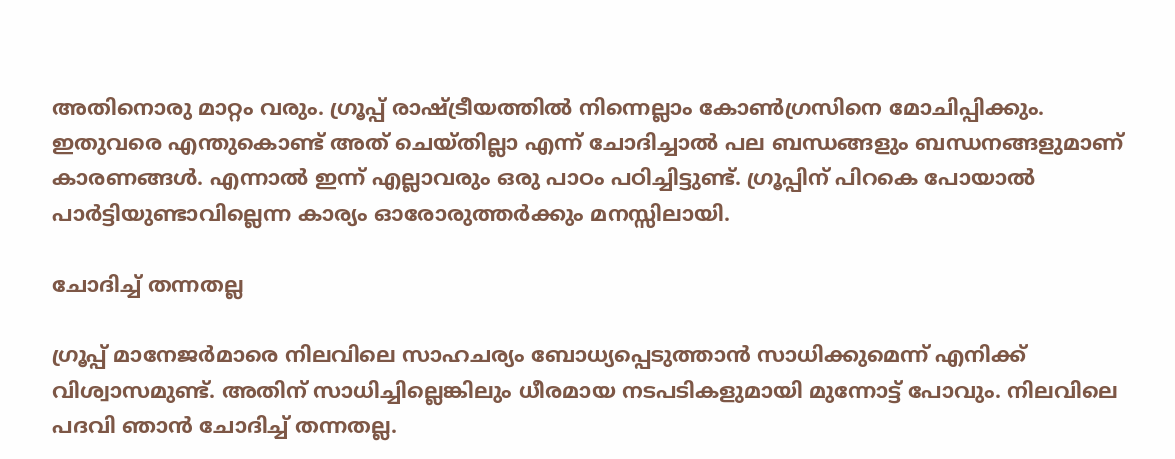അതിനൊരു മാറ്റം വരും. ഗ്രൂപ്പ് രാഷ്ട്രീയത്തില്‍ നിന്നെല്ലാം കോണ്‍ഗ്രസിനെ മോചിപ്പിക്കും. ഇതുവരെ എന്തുകൊണ്ട് അത് ചെയ്തില്ലാ എന്ന് ചോദിച്ചാല്‍ പല ബന്ധങ്ങളും ബന്ധനങ്ങളുമാണ് കാരണങ്ങള്‍. എന്നാല്‍ ഇന്ന് എല്ലാവരും ഒരു പാഠം പഠിച്ചിട്ടുണ്ട്. ഗ്രൂപ്പിന് പിറകെ പോയാല്‍ പാര്‍ട്ടിയുണ്ടാവില്ലെന്ന കാര്യം ഓരോരുത്തര്‍ക്കും മനസ്സിലായി.

ചോദിച്ച് തന്നതല്ല

ഗ്രൂപ്പ് മാനേജര്‍മാരെ നിലവിലെ സാഹചര്യം ബോധ്യപ്പെടുത്താന്‍ സാധിക്കുമെന്ന് എനിക്ക് വിശ്വാസമുണ്ട്. അതിന് സാധിച്ചില്ലെങ്കിലും ധീരമായ നടപടികളുമായി മുന്നോട്ട് പോവും. നിലവിലെ പദവി ഞാന്‍ ചോദിച്ച് തന്നതല്ല.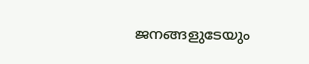ജനങ്ങളുടേയും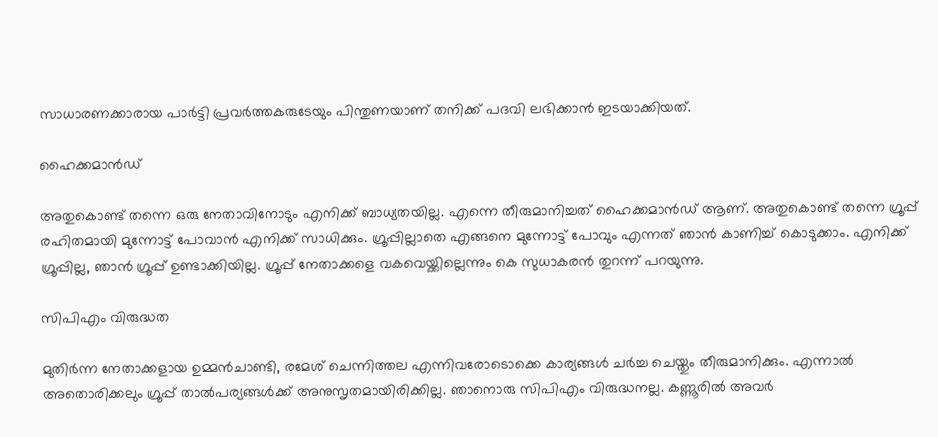സാധാരണക്കാരായ പാര്‍ട്ടി പ്രവര്‍ത്തകരുടേയും പിന്തുണയാണ് തനിക്ക് പദവി ലഭിക്കാന്‍ ഇടയാക്കിയത്.

ഹൈക്കമാന്‍ഡ്

അതുകൊണ്ട് തന്നെ ഒരു നേതാവിനോടും എനിക്ക് ബാധ്യതയില്ല. എന്നെ തീരുമാനിച്ചത് ഹൈക്കമാന്‍ഡ് ആണ്. അതുകൊണ്ട് തന്നെ ഗ്രൂപ്പ് രഹിതമായി മുന്നോട്ട് പോവാന്‍ എനിക്ക് സാധിക്കും. ഗ്രൂപ്പില്ലാതെ എങ്ങനെ മുന്നോട്ട് പോവും എന്നത് ഞാന്‍ കാണിച്ച് കൊടുക്കാം. എനിക്ക് ഗ്രൂപ്പില്ല, ഞാന്‍ ഗ്രൂപ്പ് ഉണ്ടാക്കിയില്ല. ഗ്രൂപ്പ് നേതാക്കളെ വകവെയ്ക്കില്ലെന്നും കെ സുധാകരന്‍ തുറന്ന് പറയുന്നു.

സിപിഎം വിരുദ്ധത

മുതിര്‍ന്ന നേതാക്കളായ ഉമ്മന്‍ചാണ്ടി, രമേശ് ചെന്നിത്തല എന്നിവരോടൊക്കെ കാര്യങ്ങള്‍ ചര്‍ച്ച ചെയ്തും തീരുമാനിക്കും. എന്നാല്‍ അതൊരിക്കലും ഗ്രൂപ്പ് താല്‍പര്യങ്ങള്‍ക്ക് അനുസൃതമായിരിക്കില്ല. ഞാനൊരു സിപിഎം വിരുദ്ധനല്ല. കണ്ണൂരില്‍ അവര്‍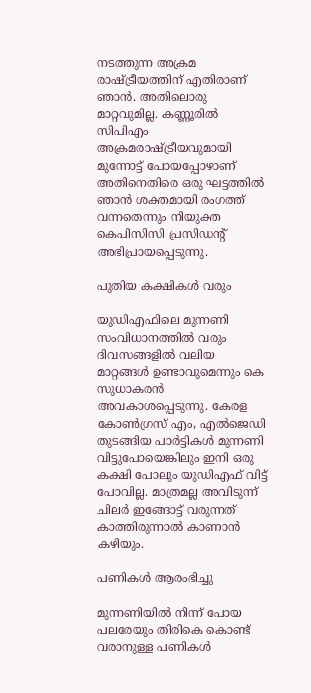നടത്തുന്ന അക്രമ രാഷ്ട്രീയത്തിന് എതിരാണ് ഞാന്‍. അതിലൊരു മാറ്റവുമില്ല. കണ്ണൂരില്‍ സിപിഎം അക്രമരാഷ്ട്രീയവുമായി മുന്നോട്ട് പോയപ്പോഴാണ് അതിനെതിരെ ഒരു ഘട്ടത്തില്‍ ഞാന്‍ ശക്തമായി രംഗത്ത് വന്നതെന്നും നിയുക്ത കെപിസിസി പ്രസിഡന്‍റ് അഭിപ്രായപ്പെടുന്നു.

പുതിയ കക്ഷികള്‍ വരും

യുഡിഎഫിലെ മുന്നണി സംവിധാനത്തില്‍ വരും ദിവസങ്ങളില്‍ വലിയ മാറ്റങ്ങള്‍ ഉണ്ടാവുമെന്നും കെ സുധാകരന്‍ അവകാശപ്പെടുന്നു. കേരള കോണ്‍ഗ്രസ് എം, എല്‍ജെഡി തുടങ്ങിയ പാര്‍ട്ടികള്‍ മുന്നണി വിട്ടുപോയെങ്കിലും ഇനി ഒരു കക്ഷി പോലും യുഡിഎഫ് വിട്ട് പോവില്ല. മാത്രമല്ല അവിടുന്ന് ചിലര്‍ ഇങ്ങോട്ട് വരുന്നത് കാത്തിരുന്നാല്‍ കാണാന്‍ കഴിയും.

പണികള്‍ ആരംഭിച്ചു

മുന്നണിയില്‍ നിന്ന് പോയ പലരേയും തിരികെ കൊണ്ട് വരാനുള്ള പണികള്‍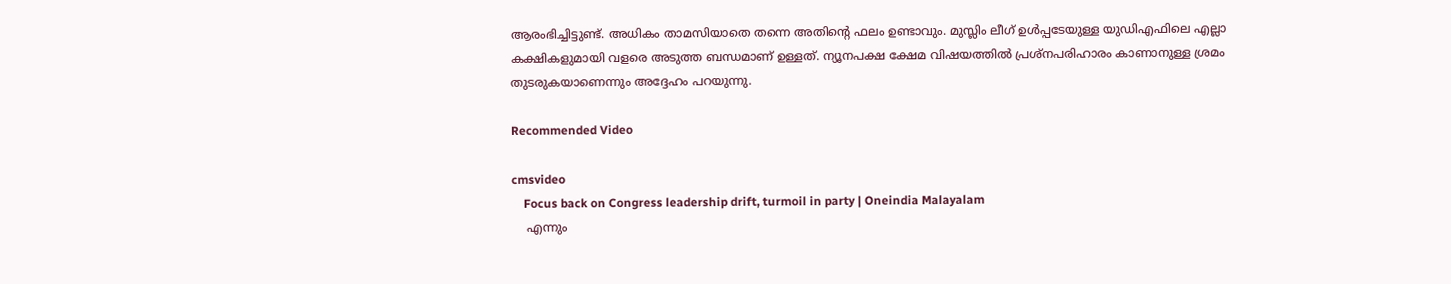ആരംഭിച്ചിട്ടുണ്ട്. അധികം താമസിയാതെ തന്നെ അതിന്‍റെ ഫലം ഉണ്ടാവും. മുസ്ലിം ലീഗ് ഉള്‍പ്പടേയുള്ള യുഡിഎഫിലെ എല്ലാ കക്ഷികളുമായി വളരെ അടുത്ത ബന്ധമാണ് ഉള്ളത്. ന്യൂനപക്ഷ ക്ഷേമ വിഷയത്തില്‍ പ്രശ്നപരിഹാരം കാണാനുള്ള ശ്രമം തുടരുകയാണെന്നും അദ്ദേഹം പറയുന്നു.

Recommended Video

cmsvideo
    Focus back on Congress leadership drift, turmoil in party | Oneindia Malayalam
    എന്നും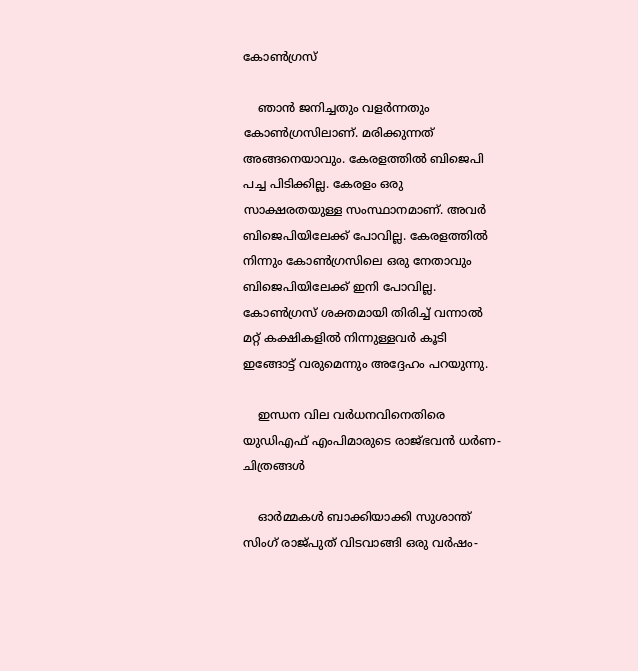കോണ്‍ഗ്രസ്

    ഞാന്‍ ജനിച്ചതും വളര്‍ന്നതും കോണ്‍ഗ്രസിലാണ്. മരിക്കുന്നത് അങ്ങനെയാവും. കേരളത്തില്‍ ബിജെപി പച്ച പിടിക്കില്ല. കേരളം ഒരു സാക്ഷരതയുള്ള സംസ്ഥാനമാണ്. അവര്‍ ബിജെപിയിലേക്ക് പോവില്ല. കേരളത്തില്‍ നിന്നും കോണ്‍ഗ്രസിലെ ഒരു നേതാവും ബിജെപിയിലേക്ക് ഇനി പോവില്ല. കോണ്‍ഗ്രസ് ശക്തമായി തിരിച്ച് വന്നാല്‍ മറ്റ് കക്ഷികളില്‍ നിന്നുള്ളവര്‍ കൂടി ഇങ്ങോട്ട് വരുമെന്നും അദ്ദേഹം പറയുന്നു.

    ഇന്ധന വില വര്‍ധനവിനെതിരെ യുഡിഎഫ് എംപിമാരുടെ രാജ്ഭവന്‍ ധര്‍ണ- ചിത്രങ്ങള്‍

    ഓർമ്മകൾ ബാക്കിയാക്കി സുശാന്ത് സിംഗ് രാജ്പുത് വിടവാങ്ങി ഒരു വർഷം-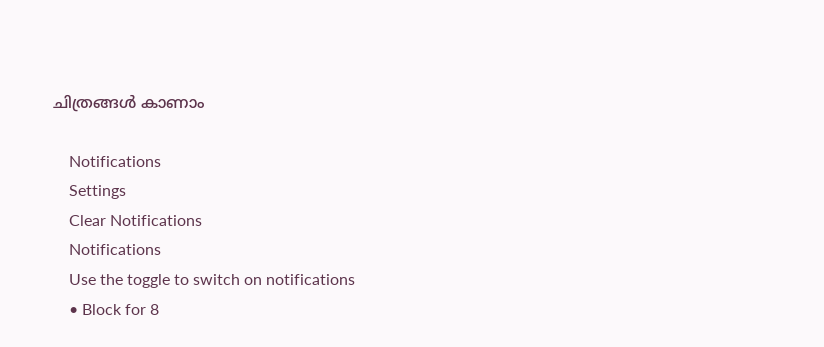ചിത്രങ്ങൾ കാണാം

    Notifications
    Settings
    Clear Notifications
    Notifications
    Use the toggle to switch on notifications
    • Block for 8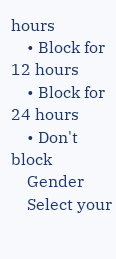hours
    • Block for 12 hours
    • Block for 24 hours
    • Don't block
    Gender
    Select your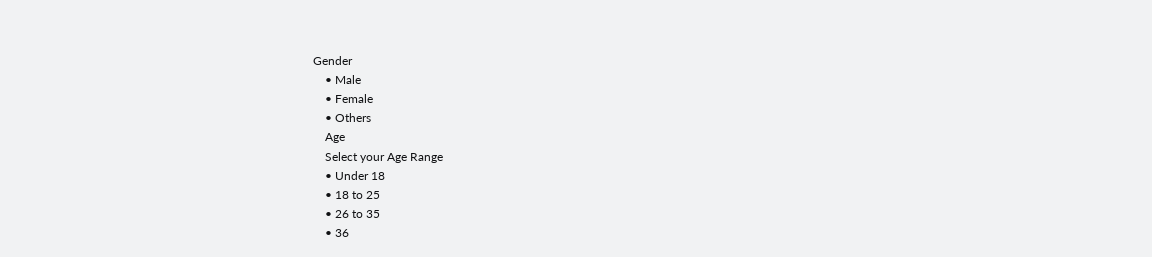Gender
    • Male
    • Female
    • Others
    Age
    Select your Age Range
    • Under 18
    • 18 to 25
    • 26 to 35
    • 36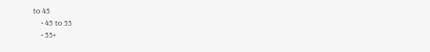to 45
    • 45 to 55
    • 55+